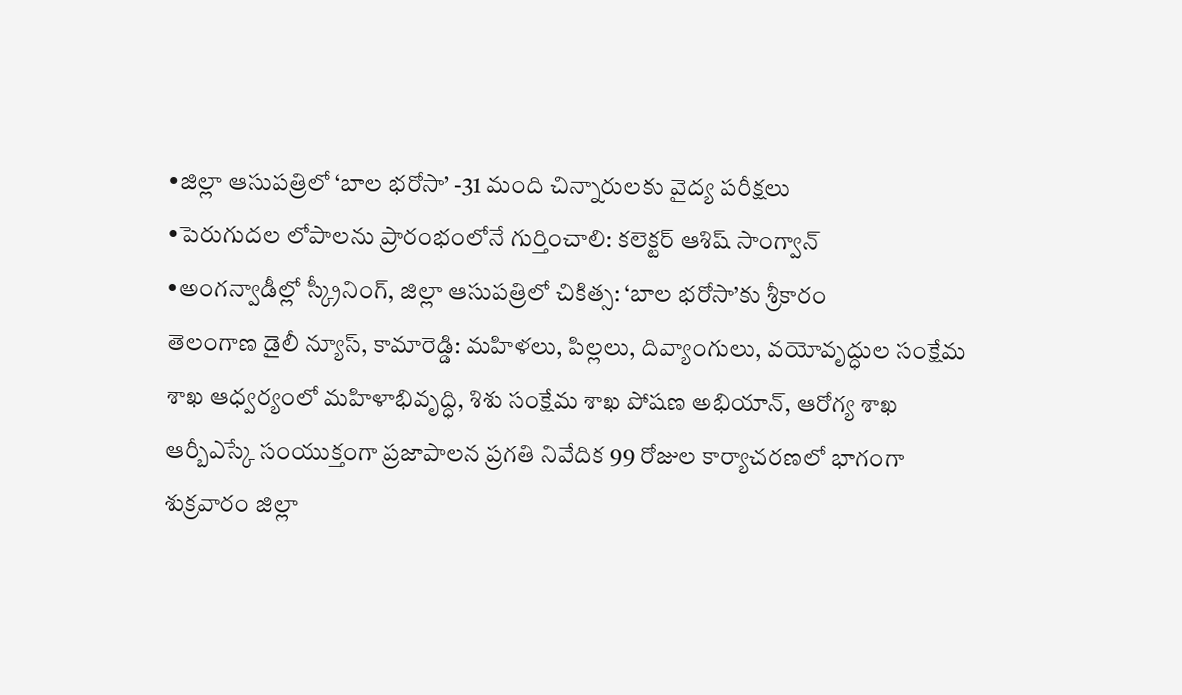•జిల్లా ఆసుపత్రిలో ‘బాల భరోసా’ -31 మంది చిన్నారులకు వైద్య పరీక్షలు
•పెరుగుదల లోపాలను ప్రారంభంలోనే గుర్తించాలి: కలెక్టర్ ఆశిష్ సాంగ్వాన్
•అంగన్వాడీల్లో స్క్రీనింగ్, జిల్లా ఆసుపత్రిలో చికిత్స: ‘బాల భరోసా’కు శ్రీకారం
తెలంగాణ డైలీ న్యూస్, కామారెడ్డి: మహిళలు, పిల్లలు, దివ్యాంగులు, వయోవృద్ధుల సంక్షేమ శాఖ ఆధ్వర్యంలో మహిళాభివృద్ధి, శిశు సంక్షేమ శాఖ పోషణ అభియాన్, ఆరోగ్య శాఖ ఆర్బీఎస్కే సంయుక్తంగా ప్రజాపాలన ప్రగతి నివేదిక 99 రోజుల కార్యాచరణలో భాగంగా శుక్రవారం జిల్లా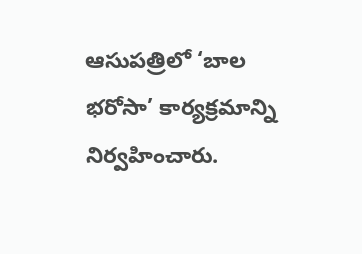ఆసుపత్రిలో ‘బాల భరోసా’ కార్యక్రమాన్ని నిర్వహించారు.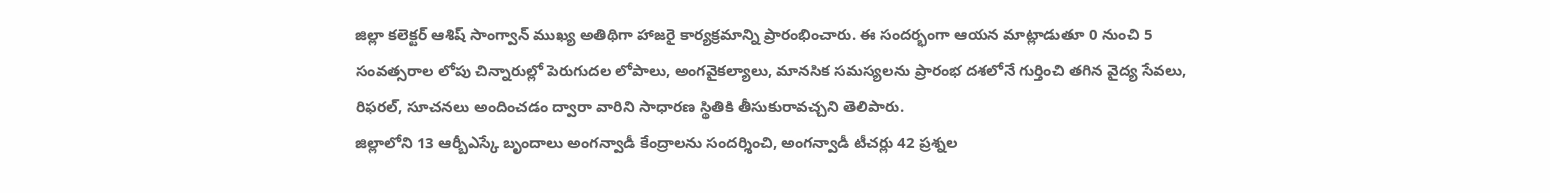జిల్లా కలెక్టర్ ఆశిష్ సాంగ్వాన్ ముఖ్య అతిథిగా హాజరై కార్యక్రమాన్ని ప్రారంభించారు. ఈ సందర్భంగా ఆయన మాట్లాడుతూ 0 నుంచి 5 సంవత్సరాల లోపు చిన్నారుల్లో పెరుగుదల లోపాలు, అంగవైకల్యాలు, మానసిక సమస్యలను ప్రారంభ దశలోనే గుర్తించి తగిన వైద్య సేవలు, రిఫరల్, సూచనలు అందించడం ద్వారా వారిని సాధారణ స్థితికి తీసుకురావచ్చని తెలిపారు.
జిల్లాలోని 13 ఆర్బీఎస్కే బృందాలు అంగన్వాడీ కేంద్రాలను సందర్శించి, అంగన్వాడీ టీచర్లు 42 ప్రశ్నల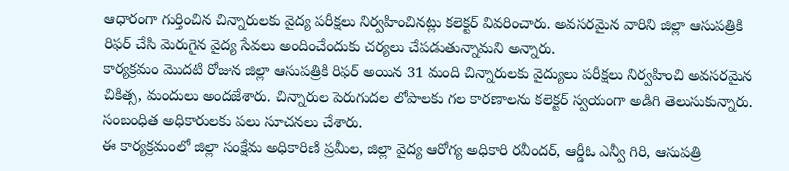ఆధారంగా గుర్తించిన చిన్నారులకు వైద్య పరీక్షలు నిర్వహించినట్లు కలెక్టర్ వివరించారు. అవసరమైన వారిని జిల్లా ఆసుపత్రికి రిఫర్ చేసి మెరుగైన వైద్య సేవలు అందించేందుకు చర్యలు చేపడుతున్నామని అన్నారు.
కార్యక్రమం మొదటి రోజున జిల్లా ఆసుపత్రికి రిఫర్ అయిన 31 మంది చిన్నారులకు వైద్యులు పరీక్షలు నిర్వహించి అవసరమైన చికిత్స, మందులు అందజేశారు. చిన్నారుల పెరుగుదల లోపాలకు గల కారణాలను కలెక్టర్ స్వయంగా అడిగి తెలుసుకున్నారు. సంబంధిత అధికారులకు పలు సూచనలు చేశారు.
ఈ కార్యక్రమంలో జిల్లా సంక్షేమ అధికారిణి ప్రమీల, జిల్లా వైద్య ఆరోగ్య అధికారి రవీందర్, ఆర్డీఓ ఎన్వీ గిరి, ఆసుపత్రి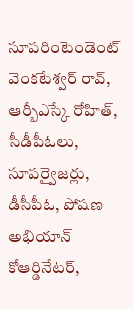సూపరింటెండెంట్ వెంకటేశ్వర్ రావ్, ఆర్బీఎస్కే రోహిత్, సీడీపీఓలు, సూపర్వైజర్లు, డీసీపీఓ, పోషణ అభియాన్ కోఆర్డినేటర్,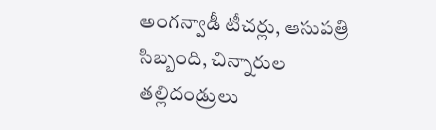అంగన్వాడీ టీచర్లు, ఆసుపత్రి సిబ్బంది, చిన్నారుల తల్లిదండ్రులు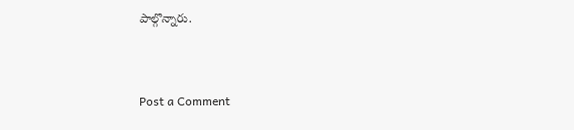పాల్గొన్నారు.


Post a Comment